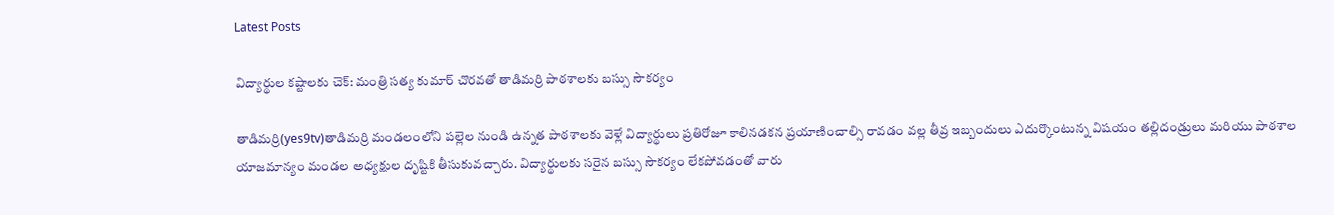Latest Posts

విద్యార్థుల కష్టాలకు చెక్: మంత్రి సత్య కుమార్ చొరవతో తాడిమర్రి పాఠశాలకు బస్సు సౌకర్యం

తాడిమర్రి(yes9tv)తాడిమర్రి మండలంలోని పల్లెల నుండి ఉన్నత పాఠశాలకు వెళ్లే విద్యార్థులు ప్రతిరోజూ కాలినడకన ప్రయాణించాల్సి రావడం వల్ల తీవ్ర ఇబ్బందులు ఎదుర్కొంటున్న విషయం తల్లిదండ్రులు మరియు పాఠశాల యాజమాన్యం మండల అధ్యక్షుల దృష్టికి తీసుకువచ్చారు. విద్యార్థులకు సరైన బస్సు సౌకర్యం లేకపోవడంతో వారు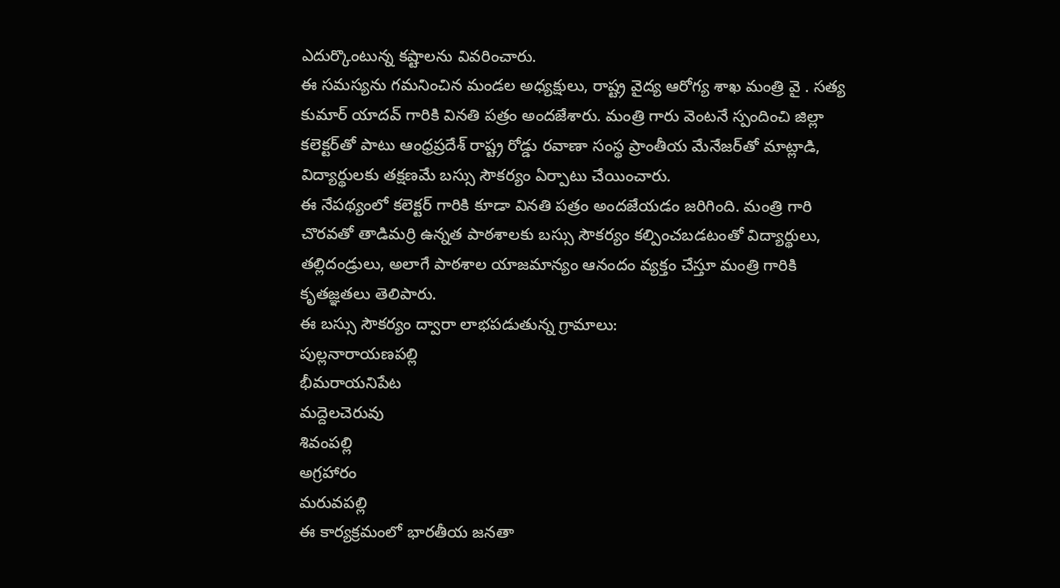ఎదుర్కొంటున్న కష్టాలను వివరించారు.
ఈ సమస్యను గమనించిన మండల అధ్యక్షులు, రాష్ట్ర వైద్య ఆరోగ్య శాఖ మంత్రి వై . సత్య కుమార్ యాదవ్ గారికి వినతి పత్రం అందజేశారు. మంత్రి గారు వెంటనే స్పందించి జిల్లా కలెక్టర్‌తో పాటు ఆంధ్రప్రదేశ్ రాష్ట్ర రోడ్డు రవాణా సంస్థ ప్రాంతీయ మేనేజర్‌తో మాట్లాడి, విద్యార్థులకు తక్షణమే బస్సు సౌకర్యం ఏర్పాటు చేయించారు.
ఈ నేపథ్యంలో కలెక్టర్ గారికి కూడా వినతి పత్రం అందజేయడం జరిగింది. మంత్రి గారి చొరవతో తాడిమర్రి ఉన్నత పాఠశాలకు బస్సు సౌకర్యం కల్పించబడటంతో విద్యార్థులు, తల్లిదండ్రులు, అలాగే పాఠశాల యాజమాన్యం ఆనందం వ్యక్తం చేస్తూ మంత్రి గారికి కృతజ్ఞతలు తెలిపారు.
ఈ బస్సు సౌకర్యం ద్వారా లాభపడుతున్న గ్రామాలు:
పుల్లనారాయణపల్లి
భీమరాయనిపేట
మద్దెలచెరువు
శివంపల్లి
అగ్రహారం
మరువపల్లి
ఈ కార్యక్రమంలో భారతీయ జనతా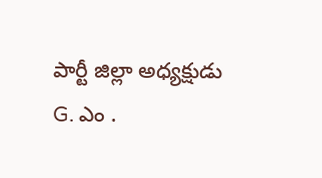పార్టీ జిల్లా అధ్యక్షుడు G. ఎం .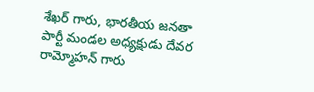శేఖర్ గారు, భారతీయ జనతా పార్టీ మండల అధ్యక్షుడు దేవర రామ్మోహన్ గారు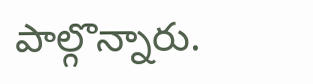పాల్గొన్నారు.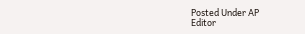Posted Under AP
Editor